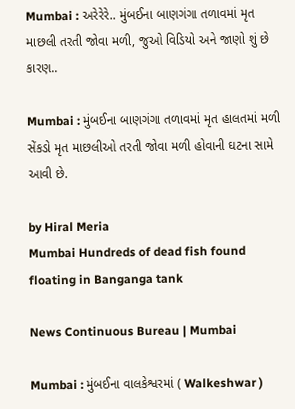Mumbai : અરેરેરે.. મુંબઈના બાણગંગા તળાવમાં મૃત માછલી તરતી જોવા મળી, જુઓ વિડિયો અને જાણો શું છે કારણ..

Mumbai : મુંબઈના બાણગંગા તળાવમાં મૃત હાલતમાં મળી સેંકડો મૃત માછલીઓ તરતી જોવા મળી હોવાની ઘટના સામે આવી છે.

by Hiral Meria
Mumbai Hundreds of dead fish found floating in Banganga tank

News Continuous Bureau | Mumbai

Mumbai : મુંબઈના વાલકેશ્વરમાં ( Walkeshwar )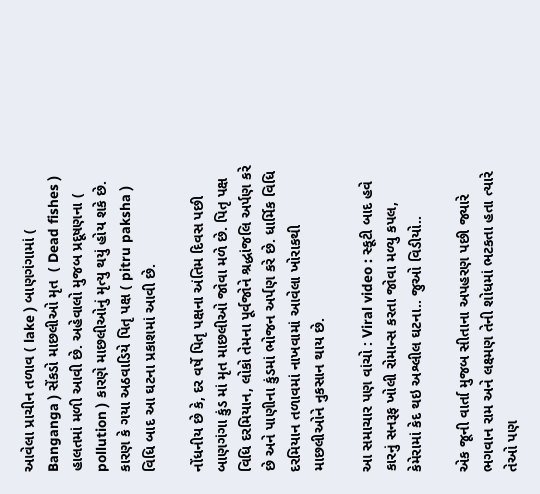આવેલા પ્રાચીન તળાવ ( lake ) બાણગંગામાં ( Banganga ) સેંકડો માછલીઓ મૃત  ( Dead fishes )  હાલતમાં મળી આવી છે. અહેવાલો મુજબ પ્રદૂષણના ( pollution ) કારણે માછલીઓનું મૃત્યુ થયું હોય શકે છે. કારણ કે ગયા અઠવાડિયે પિતૃ પક્ષ ( pitru paksha ) વિધિ બાદ આ ઘટના પ્રકાશમાં આવી છે.

નોંધનીય છે કે, દર વર્ષે પિતૃ પક્ષના અંતિમ દિવસ પછી બાણગંગા કુંડ માં મૃત માછલીઓ જોવા મળે છે. પિતૃ પક્ષ વિધિ દરમિયાન, લોકો તેમના પૂર્વજોને શ્રદ્ધાંજલિ અર્પણ કરે છે અને પાણીના કુંડમાં ભોજન અર્પણ કરે છે. ધાર્મિક વિધિ દરમિયાન તળાવમાં નાખવામાં આવેલા ખોરાકથી માછલીઓને નુકસાન થાય છે.

આ સમાચાર પણ વાંચો : Viral video : સ્કૂટી બાદ હવે કારનું સનરૂફ ખોલી રોમાન્સ કરતા જોવા મળ્યુ કપલ, કેમેરામાં કેદ થઇ અશ્લીલ ઘટના.. જુઓ વિડીયો..

એક જૂની વાર્તા મુજબ સીતાના અપહરણ પછી જ્યારે ભગવાન રામ અને લક્ષ્મણ તેની શોધમાં ભટકતા હતા ત્યારે તેઓ પણ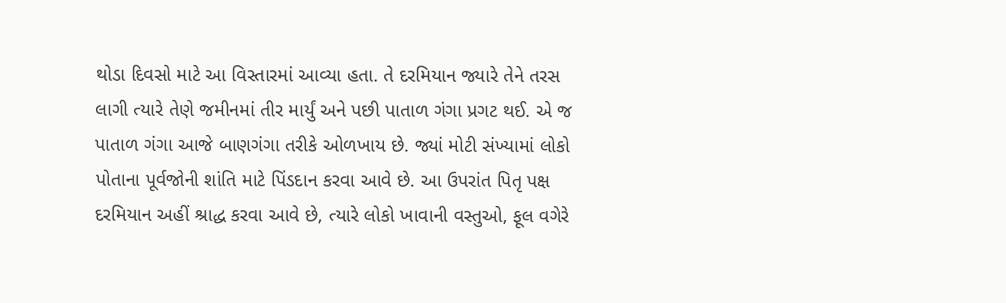થોડા દિવસો માટે આ વિસ્તારમાં આવ્યા હતા. તે દરમિયાન જ્યારે તેને તરસ લાગી ત્યારે તેણે જમીનમાં તીર માર્યું અને પછી પાતાળ ગંગા પ્રગટ થઈ. એ જ પાતાળ ગંગા આજે બાણગંગા તરીકે ઓળખાય છે. જ્યાં મોટી સંખ્યામાં લોકો પોતાના પૂર્વજોની શાંતિ માટે પિંડદાન કરવા આવે છે. આ ઉપરાંત પિતૃ પક્ષ દરમિયાન અહીં શ્રાદ્ધ કરવા આવે છે, ત્યારે લોકો ખાવાની વસ્તુઓ, ફૂલ વગેરે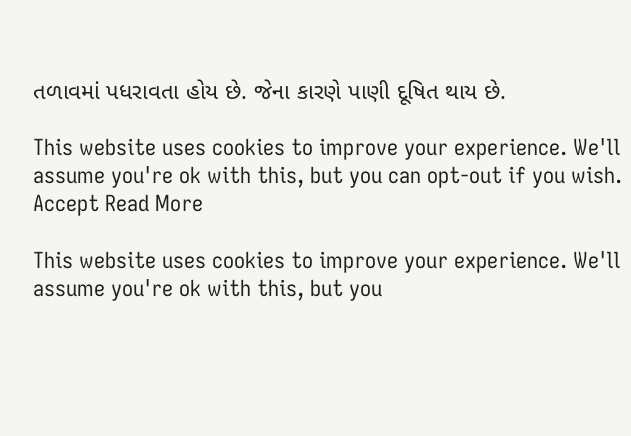તળાવમાં પધરાવતા હોય છે. જેના કારણે પાણી દૂષિત થાય છે.

This website uses cookies to improve your experience. We'll assume you're ok with this, but you can opt-out if you wish. Accept Read More

This website uses cookies to improve your experience. We'll assume you're ok with this, but you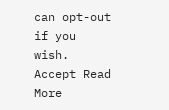can opt-out if you wish. Accept Read More